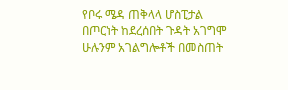የቦሩ ሜዳ ጠቅላላ ሆስፒታል በጦርነት ከደረሰበት ጉዳት አገግሞ ሁሉንም አገልግሎቶች በመስጠት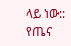ላይ ነው::
የጤና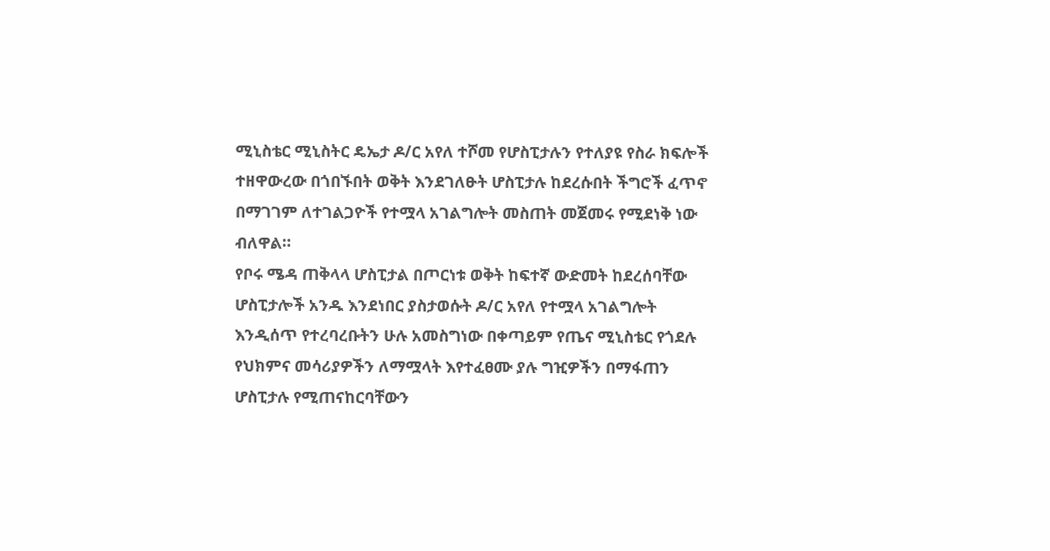ሚኒስቴር ሚኒስትር ዴኤታ ዶ/ር አየለ ተሾመ የሆስፒታሉን የተለያዩ የስራ ክፍሎች ተዘዋውረው በጎበኙበት ወቅት እንደገለፁት ሆስፒታሉ ከደረሱበት ችግሮች ፈጥኖ በማገገም ለተገልጋዮች የተሟላ አገልግሎት መስጠት መጀመሩ የሚደነቅ ነው ብለዋል።
የቦሩ ሜዳ ጠቅላላ ሆስፒታል በጦርነቱ ወቅት ከፍተኛ ውድመት ከደረሰባቸው ሆስፒታሎች አንዱ እንደነበር ያስታወሱት ዶ/ር አየለ የተሟላ አገልግሎት እንዲሰጥ የተረባረቡትን ሁሉ አመስግነው በቀጣይም የጤና ሚኒስቴር የጎደሉ የህክምና መሳሪያዎችን ለማሟላት እየተፈፀሙ ያሉ ግዢዎችን በማፋጠን ሆስፒታሉ የሚጠናከርባቸውን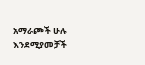አማራጮች ሁሉ እንደሚያመቻች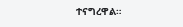ተናግረዋል።